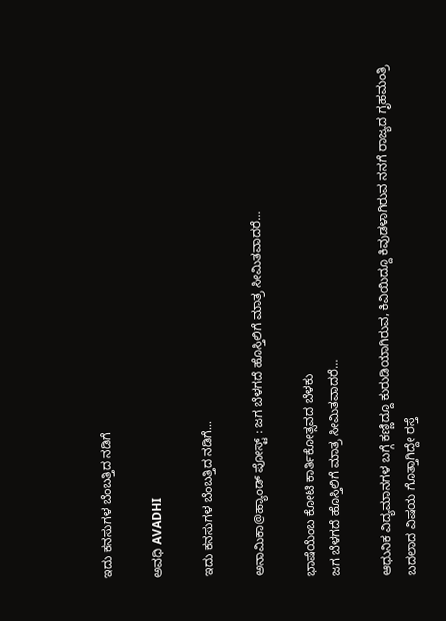ಇದು ಕನಸುಗಳ ಬೆಂಬತ್ತಿದ ನಡಿಗೆ‍

ಅವಧಿ AVADHI

ಇದು ಕನಸುಗಳ ಬೆಂಬತ್ತಿದ ನಡಿಗೆ...

ಅನಾಮಿಕಾ@ಹ್ಯಾಂಡ್ ಪೋಸ್ಟ್ : ಜಗ ಬೆಳಗದೆ ಹೊಸ್ತಿಲಿಗೆ ಮಾತ್ರ ಸೀಮಿತವಾದರೆ…

ಭಾಷೆಯೆಂಬ ಕೋಟಿ ಕಾರ್ತಿಕೋತ್ಸವದ ಬೆಳಕು
ಜಗ ಬೆಳಗದೆ ಹೊಸ್ತಿಲಿಗೆ ಮಾತ್ರ ಸೀಮಿತವಾದರೆ…

ಆಧುನಿಕ ವಿದ್ಯಮಾನಗಳ ಬಗ್ಗೆ ಕಣ್ಣಿದ್ದೂ ಕುರುಡಿಯಾಗಿರುವ, ಕಿವಿಯಿದ್ದೂ ಕಿವುಡಳಾಗಿರುವ ನನಗೆ ರಾಜ್ಯದ ಗೃಹಮಂತ್ರಿ ಬದಲಾದ ವಿಷಯ ಗೊತ್ತಾಗಿದ್ದೇ ರಸ್ತೆ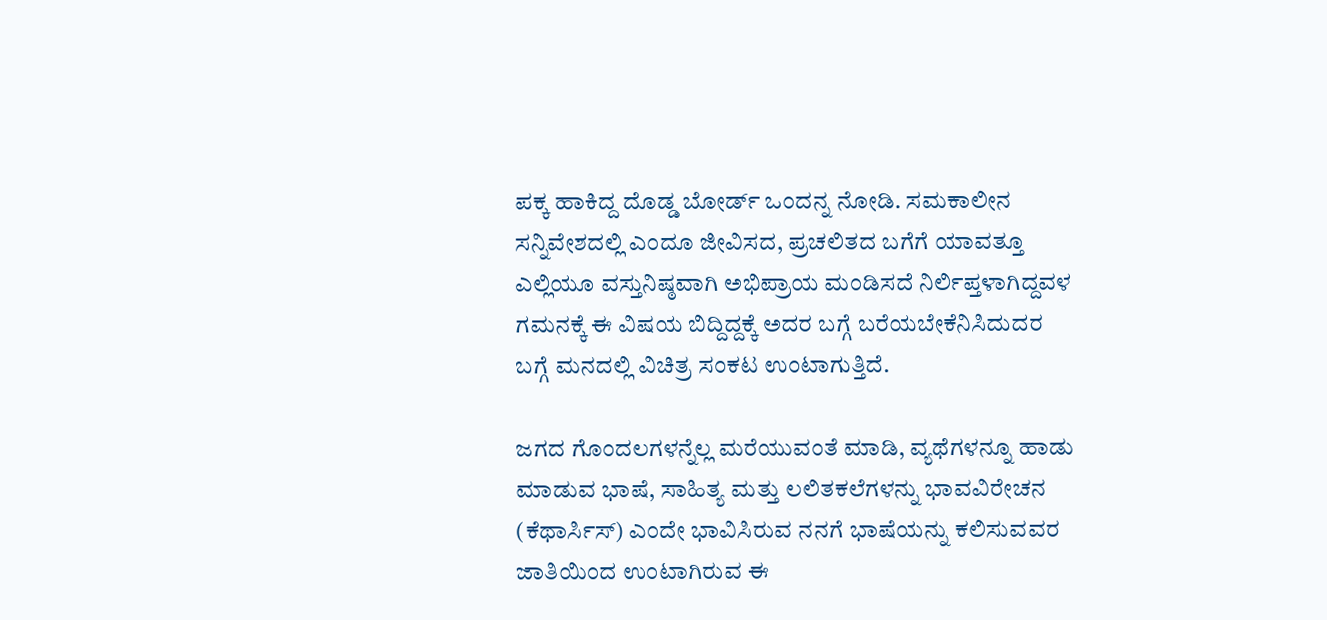ಪಕ್ಕ ಹಾಕಿದ್ದ ದೊಡ್ಡ ಬೋರ್ಡ್ ಒಂದನ್ನ ನೋಡಿ. ಸಮಕಾಲೀನ ಸನ್ನಿವೇಶದಲ್ಲಿ ಎಂದೂ ಜೀವಿಸದ, ಪ್ರಚಲಿತದ ಬಗೆಗೆ ಯಾವತ್ತೂ ಎಲ್ಲಿಯೂ ವಸ್ತುನಿಷ್ಠವಾಗಿ ಅಭಿಪ್ರಾಯ ಮಂಡಿಸದೆ ನಿರ್ಲಿಪ್ತಳಾಗಿದ್ದವಳ ಗಮನಕ್ಕೆ ಈ ವಿಷಯ ಬಿದ್ದಿದ್ದಕ್ಕೆ ಅದರ ಬಗ್ಗೆ ಬರೆಯಬೇಕೆನಿಸಿದುದರ ಬಗ್ಗೆ ಮನದಲ್ಲಿ ವಿಚಿತ್ರ ಸಂಕಟ ಉಂಟಾಗುತ್ತಿದೆ.

ಜಗದ ಗೊಂದಲಗಳನ್ನೆಲ್ಲ ಮರೆಯುವಂತೆ ಮಾಡಿ, ವ್ಯಥೆಗಳನ್ನೂ ಹಾಡು ಮಾಡುವ ಭಾಷೆ, ಸಾಹಿತ್ಯ ಮತ್ತು ಲಲಿತಕಲೆಗಳನ್ನು ಭಾವವಿರೇಚನ (ಕೆಥಾರ್ಸಿಸ್) ಎಂದೇ ಭಾವಿಸಿರುವ ನನಗೆ ಭಾಷೆಯನ್ನು ಕಲಿಸುವವರ ಜಾತಿಯಿಂದ ಉಂಟಾಗಿರುವ ಈ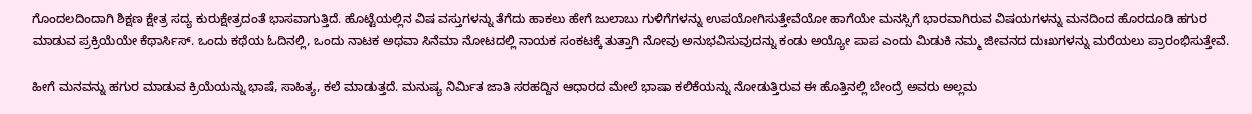ಗೊಂದಲದಿಂದಾಗಿ ಶಿಕ್ಷಣ ಕ್ಷೇತ್ರ ಸದ್ಯ ಕುರುಕ್ಷೇತ್ರದಂತೆ ಭಾಸವಾಗುತ್ತಿದೆ. ಹೊಟ್ಟೆಯಲ್ಲಿನ ವಿಷ ವಸ್ತುಗಳನ್ನು ತೆಗೆದು ಹಾಕಲು ಹೇಗೆ ಜುಲಾಬು ಗುಳಿಗೆಗಳನ್ನು ಉಪಯೋಗಿಸುತ್ತೇವೆಯೋ ಹಾಗೆಯೇ ಮನಸ್ಸಿಗೆ ಭಾರವಾಗಿರುವ ವಿಷಯಗಳನ್ನು ಮನದಿಂದ ಹೊರದೂಡಿ ಹಗುರ ಮಾಡುವ ಪ್ರಕ್ರಿಯೆಯೇ ಕೆಥಾರ್ಸಿಸ್. ಒಂದು ಕಥೆಯ ಓದಿನಲ್ಲಿ, ಒಂದು ನಾಟಕ ಅಥವಾ ಸಿನೆಮಾ ನೋಟದಲ್ಲಿ ನಾಯಕ ಸಂಕಟಕ್ಕೆ ತುತ್ತಾಗಿ ನೋವು ಅನುಭವಿಸುವುದನ್ನು ಕಂಡು ಅಯ್ಯೋ ಪಾಪ ಎಂದು ಮಿಡುಕಿ ನಮ್ಮ ಜೀವನದ ದುಃಖಗಳನ್ನು ಮರೆಯಲು ಪ್ರಾರಂಭಿಸುತ್ತೇವೆ.

ಹೀಗೆ ಮನವನ್ನು ಹಗುರ ಮಾಡುವ ಕ್ರಿಯೆಯನ್ನು ಭಾಷೆ, ಸಾಹಿತ್ಯ, ಕಲೆ ಮಾಡುತ್ತದೆ. ಮನುಷ್ಯ ನಿರ್ಮಿತ ಜಾತಿ ಸರಹದ್ದಿನ ಆಧಾರದ ಮೇಲೆ ಭಾಷಾ ಕಲಿಕೆಯನ್ನು ನೋಡುತ್ತಿರುವ ಈ ಹೊತ್ತಿನಲ್ಲಿ ಬೇಂದ್ರೆ ಅವರು ಅಲ್ಲಮ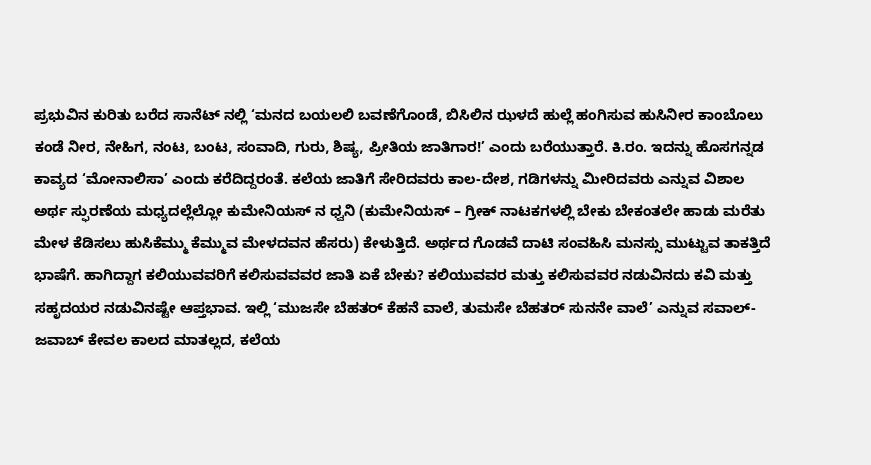ಪ್ರಭುವಿನ ಕುರಿತು ಬರೆದ ಸಾನೆಟ್ ನಲ್ಲಿ ‘ಮನದ ಬಯಲಲಿ ಬವಣೆಗೊಂಡೆ, ಬಿಸಿಲಿನ ಝಳದೆ ಹುಲ್ಲೆ ಹಂಗಿಸುವ ಹುಸಿನೀರ ಕಾಂಬೊಲು ಕಂಡೆ ನೀರ, ನೇಹಿಗ, ನಂಟ, ಬಂಟ, ಸಂವಾದಿ, ಗುರು, ಶಿಷ್ಯ, ಪ್ರೀತಿಯ ಜಾತಿಗಾರ!’ ಎಂದು ಬರೆಯುತ್ತಾರೆ. ಕಿ.ರಂ. ಇದನ್ನು ಹೊಸಗನ್ನಡ ಕಾವ್ಯದ ‘ಮೋನಾಲಿಸಾ’ ಎಂದು ಕರೆದಿದ್ದರಂತೆ. ಕಲೆಯ ಜಾತಿಗೆ ಸೇರಿದವರು ಕಾಲ-ದೇಶ, ಗಡಿಗಳನ್ನು ಮೀರಿದವರು ಎನ್ನುವ ವಿಶಾಲ ಅರ್ಥ ಸ್ಫುರಣೆಯ ಮಧ್ಯದಲ್ಲೆಲ್ಲೋ ಕುಮೇನಿಯಸ್ ನ ಧ್ವನಿ (ಕುಮೇನಿಯಸ್ – ಗ್ರೀಕ್ ನಾಟಕಗಳಲ್ಲಿ ಬೇಕು ಬೇಕಂತಲೇ ಹಾಡು ಮರೆತು ಮೇಳ ಕೆಡಿಸಲು ಹುಸಿಕೆಮ್ಮು ಕೆಮ್ಮುವ ಮೇಳದವನ ಹೆಸರು) ಕೇಳುತ್ತಿದೆ. ಅರ್ಥದ ಗೊಡವೆ ದಾಟಿ ಸಂವಹಿಸಿ ಮನಸ್ಸು ಮುಟ್ಟುವ ತಾಕತ್ತಿದೆ ಭಾಷೆಗೆ. ಹಾಗಿದ್ದಾಗ ಕಲಿಯುವವರಿಗೆ ಕಲಿಸುವವವರ ಜಾತಿ ಏಕೆ ಬೇಕು? ಕಲಿಯುವವರ ಮತ್ತು ಕಲಿಸುವವರ ನಡುವಿನದು ಕವಿ ಮತ್ತು ಸಹೃದಯರ ನಡುವಿನಷ್ಟೇ ಆಪ್ತಭಾವ. ಇಲ್ಲಿ ‘ಮುಜಸೇ ಬೆಹತರ್ ಕೆಹನೆ ವಾಲೆ, ತುಮಸೇ ಬೆಹತರ್ ಸುನನೇ ವಾಲೆ’ ಎನ್ನುವ ಸವಾಲ್-ಜವಾಬ್ ಕೇವಲ ಕಾಲದ ಮಾತಲ್ಲದ, ಕಲೆಯ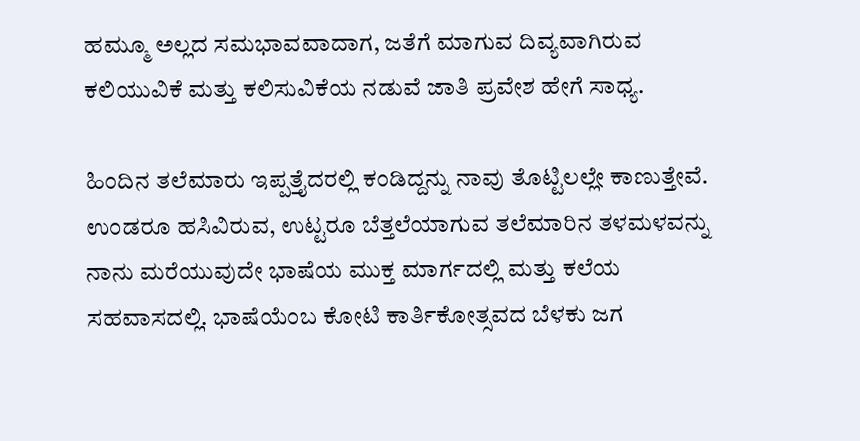ಹಮ್ಮೂ ಅಲ್ಲದ ಸಮಭಾವವಾದಾಗ, ಜತೆಗೆ ಮಾಗುವ ದಿವ್ಯವಾಗಿರುವ ಕಲಿಯುವಿಕೆ ಮತ್ತು ಕಲಿಸುವಿಕೆಯ ನಡುವೆ ಜಾತಿ ಪ್ರವೇಶ ಹೇಗೆ ಸಾಧ್ಯ.

ಹಿಂದಿನ ತಲೆಮಾರು ಇಪ್ಪತ್ತೈದರಲ್ಲಿ ಕಂಡಿದ್ದನ್ನು ನಾವು ತೊಟ್ಟಿಲಲ್ಲೇ ಕಾಣುತ್ತೇವೆ. ಉಂಡರೂ ಹಸಿವಿರುವ, ಉಟ್ಟರೂ ಬೆತ್ತಲೆಯಾಗುವ ತಲೆಮಾರಿನ ತಳಮಳವನ್ನು ನಾನು ಮರೆಯುವುದೇ ಭಾಷೆಯ ಮುಕ್ತ ಮಾರ್ಗದಲ್ಲಿ ಮತ್ತು ಕಲೆಯ ಸಹವಾಸದಲ್ಲಿ. ಭಾಷೆಯೆಂಬ ಕೋಟಿ ಕಾರ್ತಿಕೋತ್ಸವದ ಬೆಳಕು ಜಗ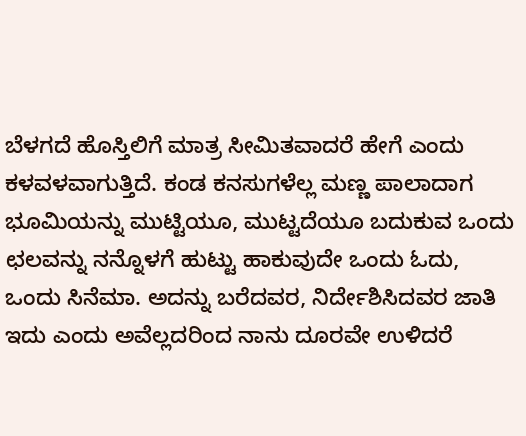ಬೆಳಗದೆ ಹೊಸ್ತಿಲಿಗೆ ಮಾತ್ರ ಸೀಮಿತವಾದರೆ ಹೇಗೆ ಎಂದು ಕಳವಳವಾಗುತ್ತಿದೆ. ಕಂಡ ಕನಸುಗಳೆಲ್ಲ ಮಣ್ಣ ಪಾಲಾದಾಗ ಭೂಮಿಯನ್ನು ಮುಟ್ಟಿಯೂ, ಮುಟ್ಟದೆಯೂ ಬದುಕುವ ಒಂದು ಛಲವನ್ನು ನನ್ನೊಳಗೆ ಹುಟ್ಟು ಹಾಕುವುದೇ ಒಂದು ಓದು, ಒಂದು ಸಿನೆಮಾ. ಅದನ್ನು ಬರೆದವರ, ನಿರ್ದೇಶಿಸಿದವರ ಜಾತಿ ಇದು ಎಂದು ಅವೆಲ್ಲದರಿಂದ ನಾನು ದೂರವೇ ಉಳಿದರೆ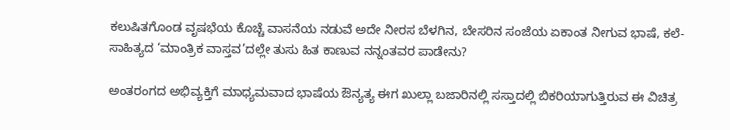ಕಲುಷಿತಗೊಂಡ ವೃಷಭೆಯ ಕೊಚ್ಚೆ ವಾಸನೆಯ ನಡುವೆ ಅದೇ ನೀರಸ ಬೆಳಗಿನ, ಬೇಸರಿನ ಸಂಜೆಯ ಏಕಾಂತ ನೀಗುವ ಭಾಷೆ, ಕಲೆ-ಸಾಹಿತ್ಯದ ‘ಮಾಂತ್ರಿಕ ವಾಸ್ತವ’ದಲ್ಲೇ ತುಸು ಹಿತ ಕಾಣುವ ನನ್ನಂತವರ ಪಾಡೇನು?

ಅಂತರಂಗದ ಅಭಿವ್ಯಕ್ತಿಗೆ ಮಾಧ್ಯಮವಾದ ಭಾಷೆಯ ಔನ್ಯತ್ಯ ಈಗ ಖುಲ್ಲಾ ಬಜಾರಿನಲ್ಲಿ ಸಸ್ತಾದಲ್ಲಿ ಬಿಕರಿಯಾಗುತ್ತಿರುವ ಈ ವಿಚಿತ್ರ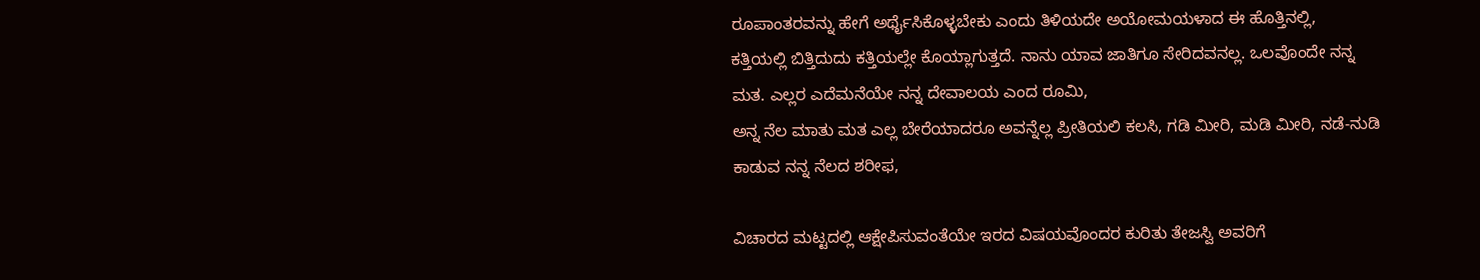ರೂಪಾಂತರವನ್ನು ಹೇಗೆ ಅರ್ಥೈಸಿಕೊಳ್ಳಬೇಕು ಎಂದು ತಿಳಿಯದೇ ಅಯೋಮಯಳಾದ ಈ ಹೊತ್ತಿನಲ್ಲಿ,
ಕತ್ತಿಯಲ್ಲಿ ಬಿತ್ತಿದುದು ಕತ್ತಿಯಲ್ಲೇ ಕೊಯ್ಲಾಗುತ್ತದೆ. ನಾನು ಯಾವ ಜಾತಿಗೂ ಸೇರಿದವನಲ್ಲ. ಒಲವೊಂದೇ ನನ್ನ ಮತ. ಎಲ್ಲರ ಎದೆಮನೆಯೇ ನನ್ನ ದೇವಾಲಯ ಎಂದ ರೂಮಿ,
ಅನ್ನ ನೆಲ ಮಾತು ಮತ ಎಲ್ಲ ಬೇರೆಯಾದರೂ ಅವನ್ನೆಲ್ಲ ಪ್ರೀತಿಯಲಿ ಕಲಸಿ, ಗಡಿ ಮೀರಿ, ಮಡಿ ಮೀರಿ, ನಡೆ-ನುಡಿ ಕಾಡುವ ನನ್ನ ನೆಲದ ಶರೀಫ,

ವಿಚಾರದ ಮಟ್ಟದಲ್ಲಿ ಆಕ್ಷೇಪಿಸುವಂತೆಯೇ ಇರದ ವಿಷಯವೊಂದರ ಕುರಿತು ತೇಜಸ್ವಿ ಅವರಿಗೆ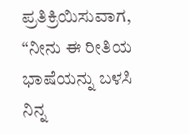ಪ್ರತಿಕ್ರಿಯಿಸುವಾಗ, “ನೀನು ಈ ರೀತಿಯ ಭಾಷೆಯನ್ನು ಬಳಸಿ ನಿನ್ನ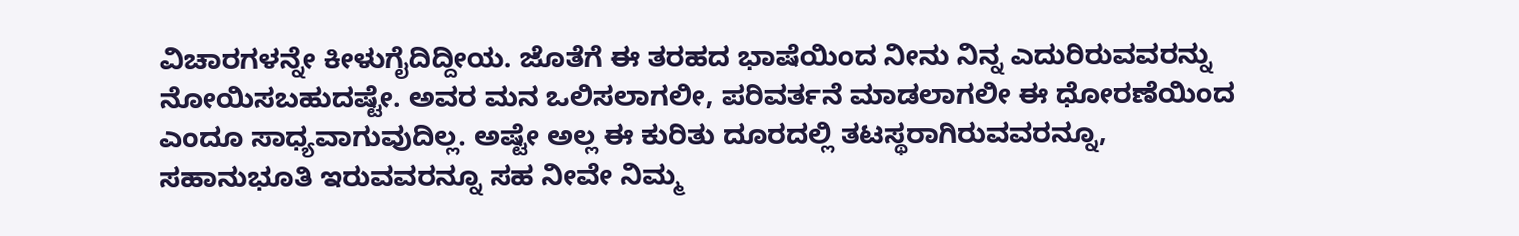ವಿಚಾರಗಳನ್ನೇ ಕೀಳುಗೈದಿದ್ದೀಯ. ಜೊತೆಗೆ ಈ ತರಹದ ಭಾಷೆಯಿಂದ ನೀನು ನಿನ್ನ ಎದುರಿರುವವರನ್ನು ನೋಯಿಸಬಹುದಷ್ಟೇ. ಅವರ ಮನ ಒಲಿಸಲಾಗಲೀ, ಪರಿವರ್ತನೆ ಮಾಡಲಾಗಲೀ ಈ ಧೋರಣೆಯಿಂದ ಎಂದೂ ಸಾಧ್ಯವಾಗುವುದಿಲ್ಲ. ಅಷ್ಟೇ ಅಲ್ಲ ಈ ಕುರಿತು ದೂರದಲ್ಲಿ ತಟಸ್ಥರಾಗಿರುವವರನ್ನೂ, ಸಹಾನುಭೂತಿ ಇರುವವರನ್ನೂ ಸಹ ನೀವೇ ನಿಮ್ಮ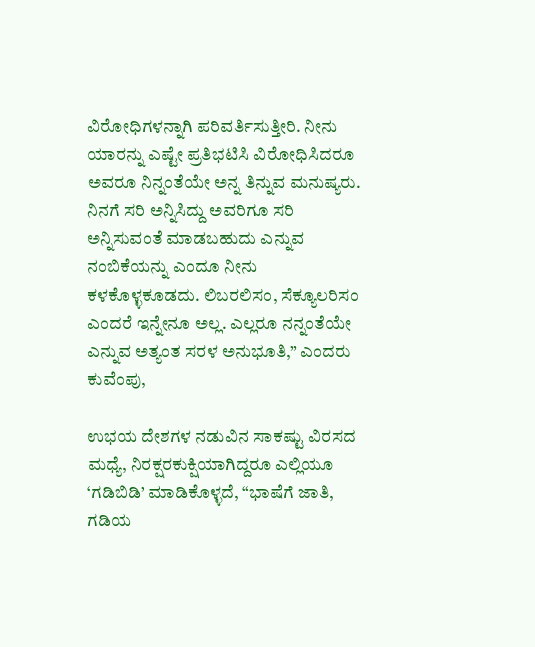ವಿರೋಧಿಗಳನ್ನಾಗಿ ಪರಿವರ್ತಿಸುತ್ತೀರಿ. ನೀನು ಯಾರನ್ನು ಎಷ್ಟೇ ಪ್ರತಿಭಟಿಸಿ ವಿರೋಧಿಸಿದರೂ ಅವರೂ ನಿನ್ನಂತೆಯೇ ಅನ್ನ ತಿನ್ನುವ ಮನುಷ್ಯರು. ನಿನಗೆ ಸರಿ ಅನ್ನಿಸಿದ್ದು ಅವರಿಗೂ ಸರಿ ಅನ್ನಿಸುವಂತೆ ಮಾಡಬಹುದು ಎನ್ನುವ ನಂಬಿಕೆಯನ್ನು ಎಂದೂ ನೀನು ಕಳಕೊಳ್ಳಕೂಡದು. ಲಿಬರಲಿಸಂ, ಸೆಕ್ಯೂಲರಿಸಂ ಎಂದರೆ ಇನ್ನೇನೂ ಅಲ್ಲ. ಎಲ್ಲರೂ ನನ್ನಂತೆಯೇ ಎನ್ನುವ ಅತ್ಯಂತ ಸರಳ ಅನುಭೂತಿ,” ಎಂದರು ಕುವೆಂಪು,

ಉಭಯ ದೇಶಗಳ ನಡುವಿನ ಸಾಕಷ್ಟು ವಿರಸದ ಮಧ್ಯೆ, ನಿರಕ್ಷರಕುಕ್ಷಿಯಾಗಿದ್ದರೂ ಎಲ್ಲಿಯೂ ‘ಗಡಿಬಿಡಿ’ ಮಾಡಿಕೊಳ್ಳದೆ, “ಭಾಷೆಗೆ ಜಾತಿ, ಗಡಿಯ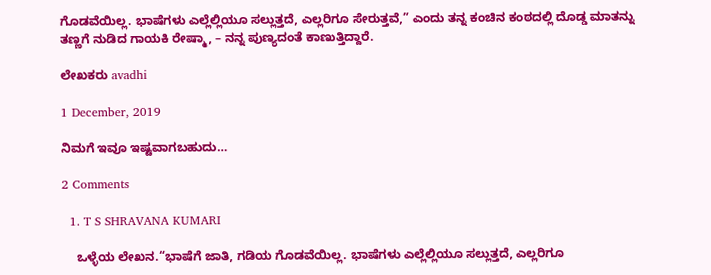ಗೊಡವೆಯಿಲ್ಲ. ಭಾಷೆಗಳು ಎಲ್ಲೆಲ್ಲಿಯೂ ಸಲ್ಲುತ್ತದೆ, ಎಲ್ಲರಿಗೂ ಸೇರುತ್ತವೆ,” ಎಂದು ತನ್ನ ಕಂಚಿನ ಕಂಠದಲ್ಲಿ ದೊಡ್ಡ ಮಾತನ್ನು ತಣ್ಣಗೆ ನುಡಿದ ಗಾಯಕಿ ರೇಷ್ಮಾ, – ನನ್ನ ಪುಣ್ಯದಂತೆ ಕಾಣುತ್ತಿದ್ದಾರೆ.

ಲೇಖಕರು avadhi

1 December, 2019

ನಿಮಗೆ ಇವೂ ಇಷ್ಟವಾಗಬಹುದು…

2 Comments

  1. T S SHRAVANA KUMARI

    ಒಳ್ಳೆಯ ಲೇಖನ.“ಭಾಷೆಗೆ ಜಾತಿ, ಗಡಿಯ ಗೊಡವೆಯಿಲ್ಲ. ಭಾಷೆಗಳು ಎಲ್ಲೆಲ್ಲಿಯೂ ಸಲ್ಲುತ್ತದೆ, ಎಲ್ಲರಿಗೂ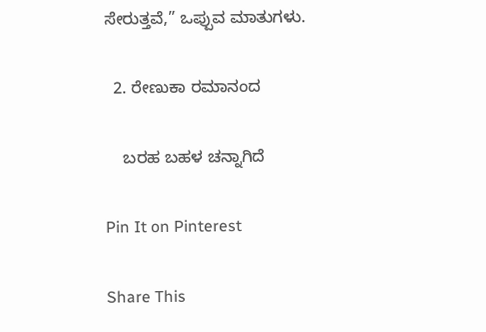ಸೇರುತ್ತವೆ,” ಒಪ್ಪುವ ಮಾತುಗಳು.

  2. ರೇಣುಕಾ ರಮಾನಂದ

    ಬರಹ ಬಹಳ ಚನ್ನಾಗಿದೆ

Pin It on Pinterest

Share This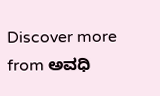Discover more from ಅವಧಿ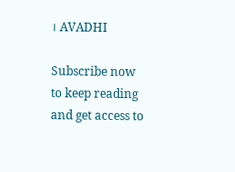। AVADHI

Subscribe now to keep reading and get access to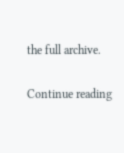the full archive.

Continue reading